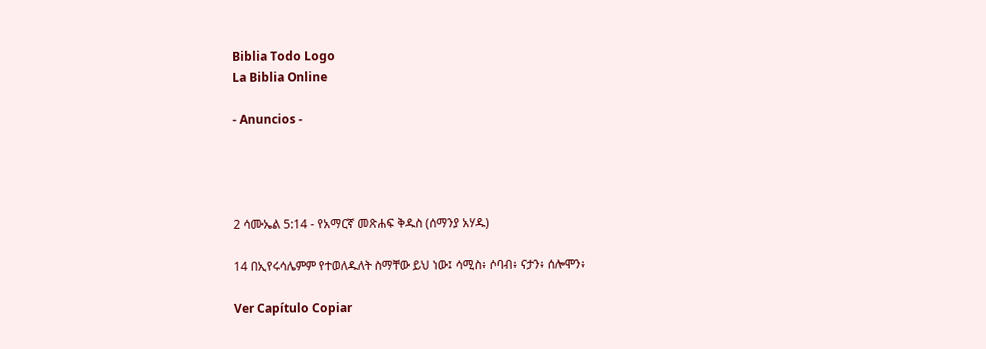Biblia Todo Logo
La Biblia Online

- Anuncios -




2 ሳሙኤል 5:14 - የአማርኛ መጽሐፍ ቅዱስ (ሰማንያ አሃዱ)

14 በኢየሩሳሌምም የተወለዱለት ስማቸው ይህ ነው፤ ሳሚስ፥ ሶባብ፥ ናታን፥ ሰሎሞን፥

Ver Capítulo Copiar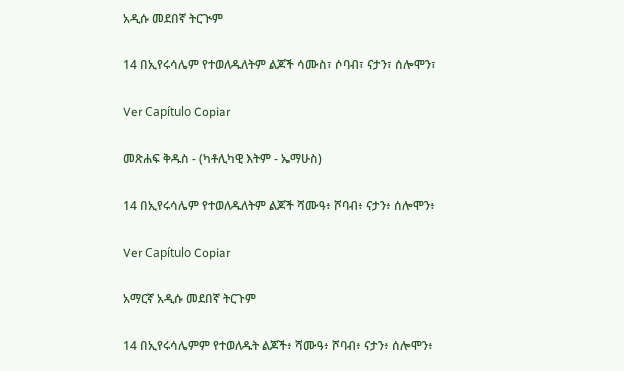አዲሱ መደበኛ ትርጒም

14 በኢየሩሳሌም የተወለዱለትም ልጆች ሳሙስ፣ ሶባብ፣ ናታን፣ ሰሎሞን፣

Ver Capítulo Copiar

መጽሐፍ ቅዱስ - (ካቶሊካዊ እትም - ኤማሁስ)

14 በኢየሩሳሌም የተወለዱለትም ልጆች ሻሙዓ፥ ሾባብ፥ ናታን፥ ሰሎሞን፥

Ver Capítulo Copiar

አማርኛ አዲሱ መደበኛ ትርጉም

14 በኢየሩሳሌምም የተወለዱት ልጆች፥ ሻሙዓ፥ ሾባብ፥ ናታን፥ ሰሎሞን፥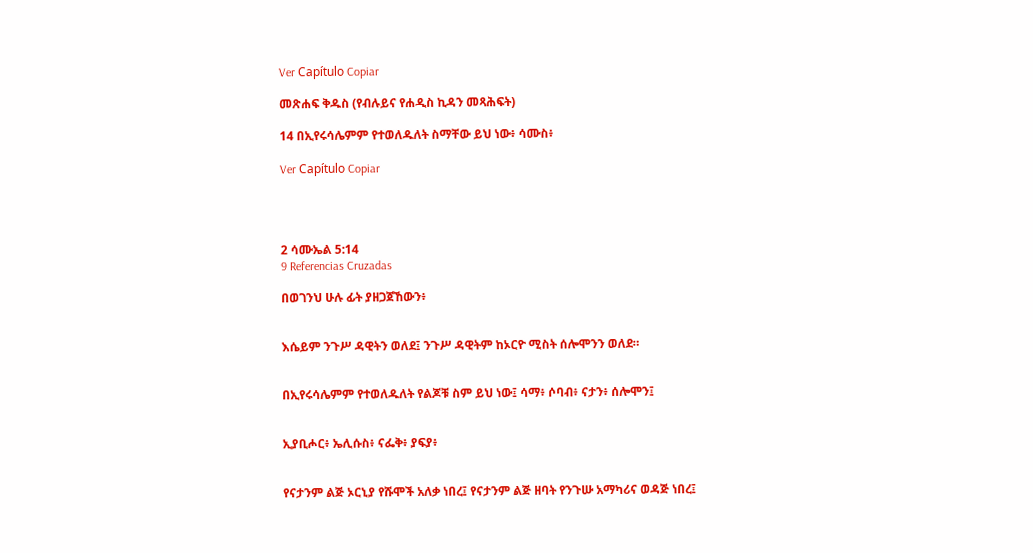Ver Capítulo Copiar

መጽሐፍ ቅዱስ (የብሉይና የሐዲስ ኪዳን መጻሕፍት)

14 በኢየሩሳሌምም የተወለዱለት ስማቸው ይህ ነው፥ ሳሙስ፥

Ver Capítulo Copiar




2 ሳሙኤል 5:14
9 Referencias Cruzadas

በወገንህ ሁሉ ፊት ያዘጋጀኸውን፥


እሴይም ንጉሥ ዳዊትን ወለደ፤ ንጉሥ ዳዊትም ከኦርዮ ሚስት ሰሎሞንን ወለደ።


በኢየሩሳሌምም የተወለዱለት የልጆቹ ስም ይህ ነው፤ ሳማ፥ ሶባብ፥ ናታን፥ ሰሎሞን፤


ኢያቢሖር፥ ኤሊሱስ፥ ናፌቅ፥ ያፍያ፥


የናታንም ልጅ ኦርኒያ የሹሞች አለቃ ነበረ፤ የናታንም ልጅ ዘባት የንጉሡ አማካሪና ወዳጅ ነበረ፤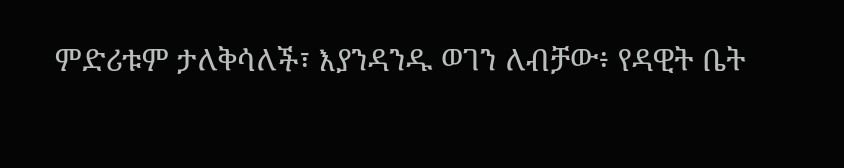ምድሪቱም ታለቅሳለች፣ እያንዳንዱ ወገን ለብቻው፥ የዳዊት ቤት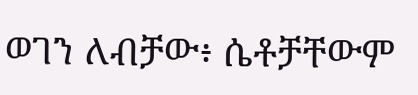ወገን ለብቻው፥ ሴቶቻቸውም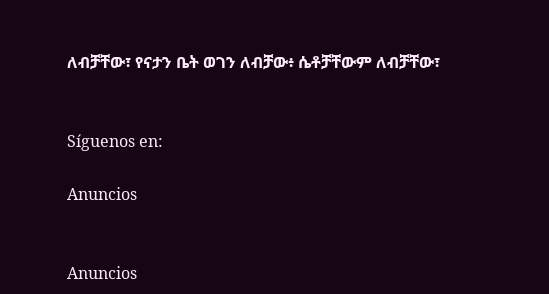ለብቻቸው፣ የናታን ቤት ወገን ለብቻው፥ ሴቶቻቸውም ለብቻቸው፣


Síguenos en:

Anuncios


Anuncios